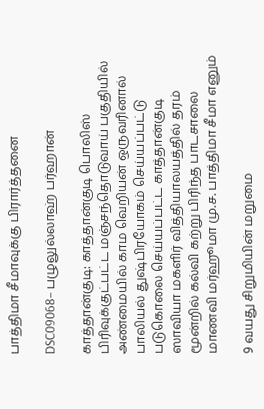பாத்திமா சீமாவுக்கு பிரார்த்தனை

DSC09068– பழுலுல்லாஹ் பர்ஹான்

காத்தான்குடி: காத்தான்குடி பொலிஸ் பிரிவுக்குட்பட்ட மஞ்சந்தொடுவாய் பகுதியில் அண்மையில் காம வெறியன் ஒருவரினால் பாலியல் துஷ்பிரயோகம் செய்யப்பட்டு படுகொலை செய்யப்பட்ட காத்தான்குடி ஸாவியா மகளிர் வித்தியாலயத்தில் தரம் மூன்றில் கல்வி கற்று பிரிந்த பாடசாலை மாணவி மர்ஹூமா மு.ச. பாத்திமா சீமா எனும்

9 வயது சிறுமியின் மறுமை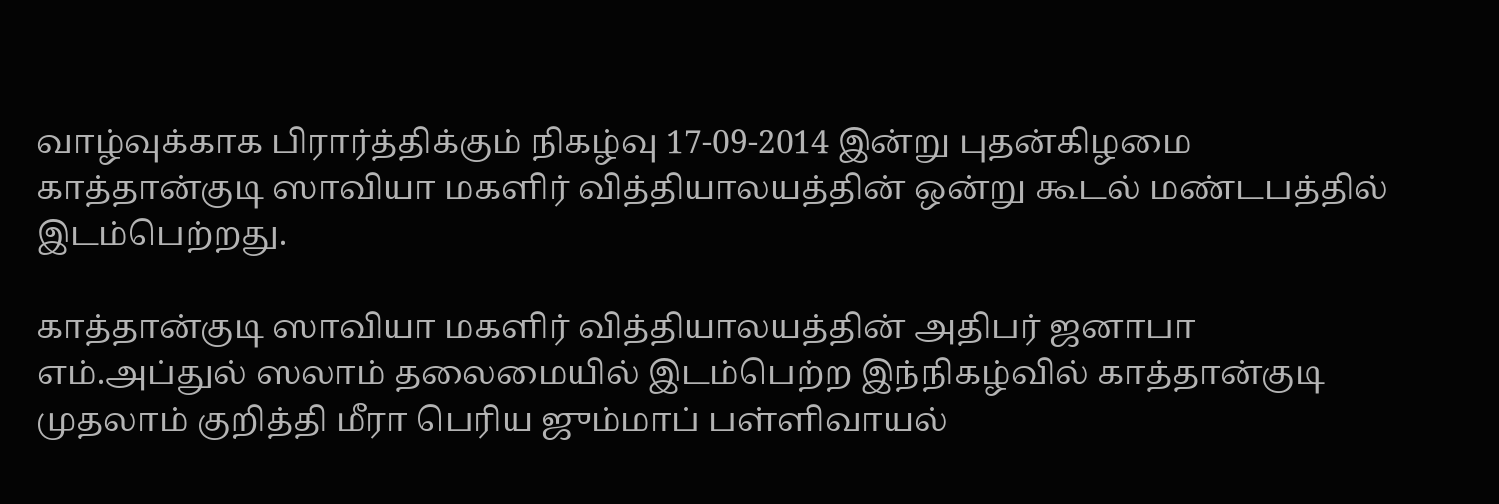வாழ்வுக்காக பிரார்த்திக்கும் நிகழ்வு 17-09-2014 இன்று புதன்கிழமை காத்தான்குடி ஸாவியா மகளிர் வித்தியாலயத்தின் ஒன்று கூடல் மண்டபத்தில் இடம்பெற்றது.

காத்தான்குடி ஸாவியா மகளிர் வித்தியாலயத்தின் அதிபர் ஜனாபா எம்.அப்துல் ஸலாம் தலைமையில் இடம்பெற்ற இந்நிகழ்வில் காத்தான்குடி முதலாம் குறித்தி மீரா பெரிய ஜும்மாப் பள்ளிவாயல்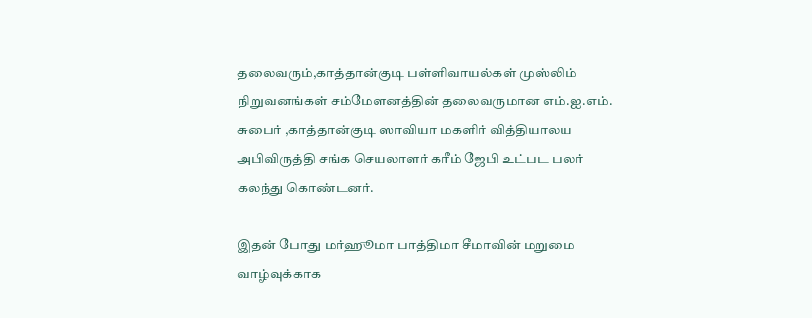தலைவரும்,காத்தான்குடி பள்ளிவாயல்கள் முஸ்லிம் நிறுவனங்கள் சம்மேளனத்தின் தலைவருமான எம்.ஐ.எம். சுபைர் ,காத்தான்குடி ஸாவியா மகளிர் வித்தியாலய அபிவிருத்தி சங்க செயலாளர் கரீம் ஜேபி உட்பட பலர் கலந்து கொண்டனர்.

இதன் போது மர்ஹூமா பாத்திமா சீமாவின் மறுமை வாழ்வுக்காக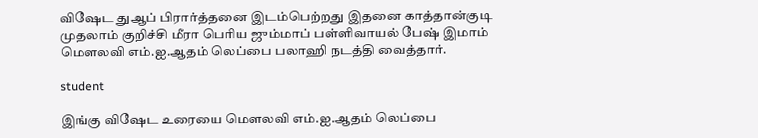விஷேட துஆப் பிரார்த்தனை இடம்பெற்றது இதனை காத்தான்குடி முதலாம் குறிச்சி மீரா பெரிய ஜும்மாப் பள்ளிவாயல் பேஷ் இமாம் மௌலவி எம்.ஐ.ஆதம் லெப்பை பலாஹி நடத்தி வைத்தார்.

student

இங்கு விஷேட உரையை மௌலவி எம்.ஐ.ஆதம் லெப்பை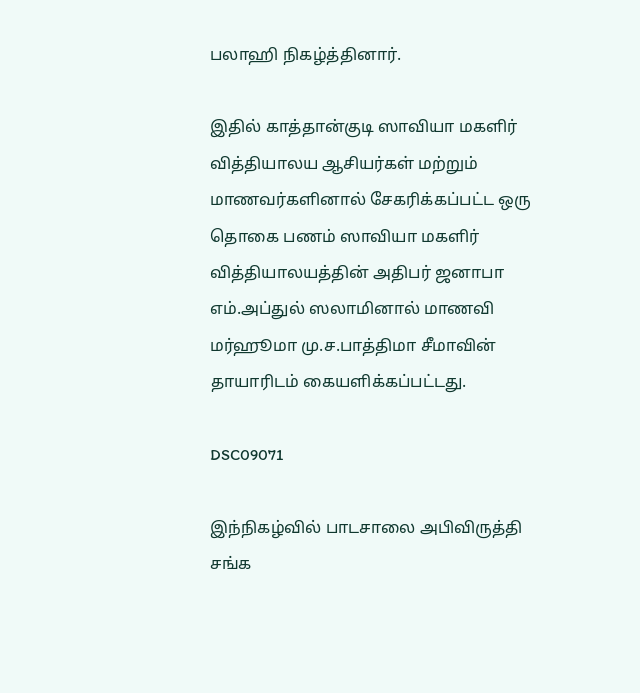பலாஹி நிகழ்த்தினார்.

இதில் காத்தான்குடி ஸாவியா மகளிர் வித்தியாலய ஆசியர்கள் மற்றும் மாணவர்களினால் சேகரிக்கப்பட்ட ஒரு தொகை பணம் ஸாவியா மகளிர் வித்தியாலயத்தின் அதிபர் ஜனாபா எம்.அப்துல் ஸலாமினால் மாணவி மர்ஹூமா மு.ச.பாத்திமா சீமாவின் தாயாரிடம் கையளிக்கப்பட்டது.

DSC09071

இந்நிகழ்வில் பாடசாலை அபிவிருத்தி சங்க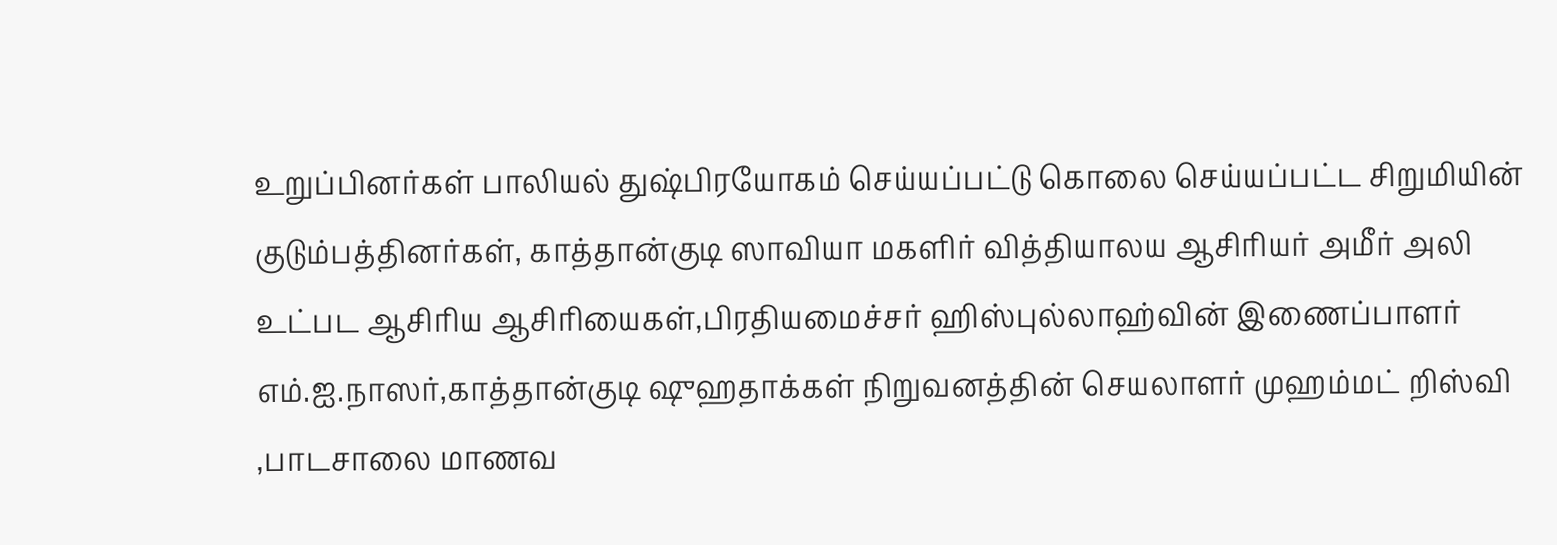உறுப்பினர்கள் பாலியல் துஷ்பிரயோகம் செய்யப்பட்டு கொலை செய்யப்பட்ட சிறுமியின் குடும்பத்தினர்கள், காத்தான்குடி ஸாவியா மகளிர் வித்தியாலய ஆசிரியர் அமீர் அலி உட்பட ஆசிரிய ஆசிரியைகள்,பிரதியமைச்சர் ஹிஸ்புல்லாஹ்வின் இணைப்பாளர் எம்.ஐ.நாஸர்,காத்தான்குடி ஷுஹதாக்கள் நிறுவனத்தின் செயலாளர் முஹம்மட் றிஸ்வி ,பாடசாலை மாணவ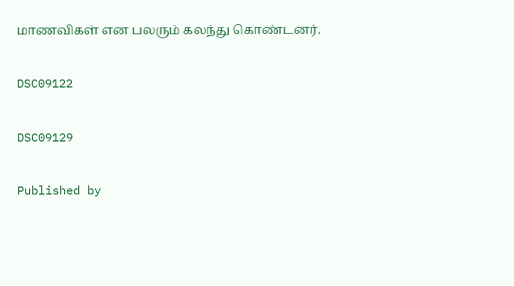மாணவிகள் என பலரும் கலந்து கொண்டனர்.

DSC09122

DSC09129

Published by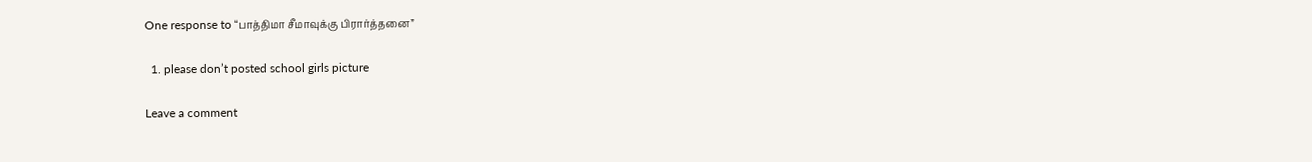One response to “பாத்திமா சீமாவுக்கு பிரார்த்தனை”

  1. please don’t posted school girls picture

Leave a comment